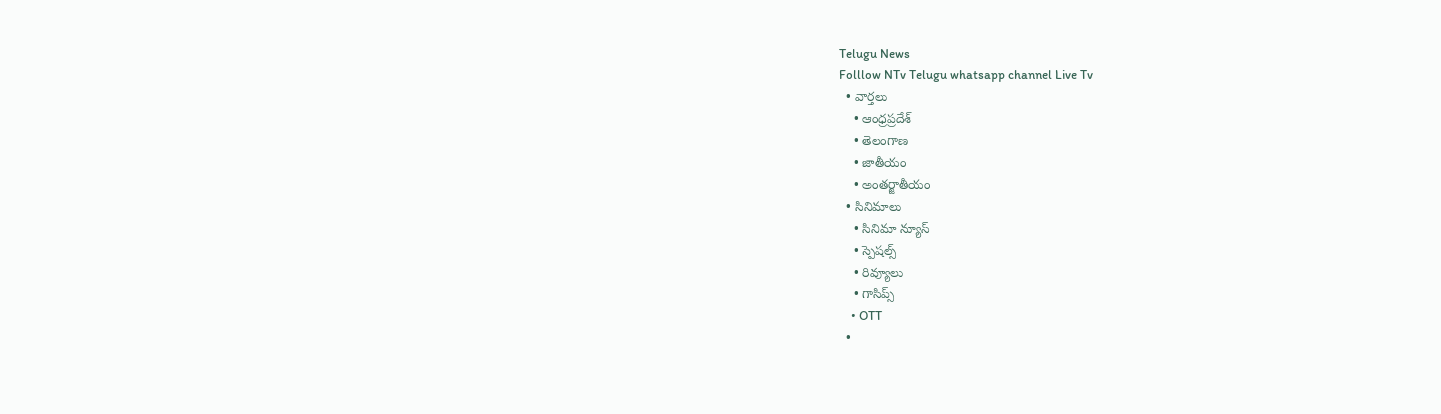Telugu News
Folllow NTv Telugu whatsapp channel Live Tv
  • వార్తలు
    • ఆంధ్రప్రదేశ్
    • తెలంగాణ
    • జాతీయం
    • అంతర్జాతీయం
  • సినిమాలు
    • సినిమా న్యూస్
    • స్పెషల్స్
    • రివ్యూలు
    • గాసిప్స్
    • OTT
  •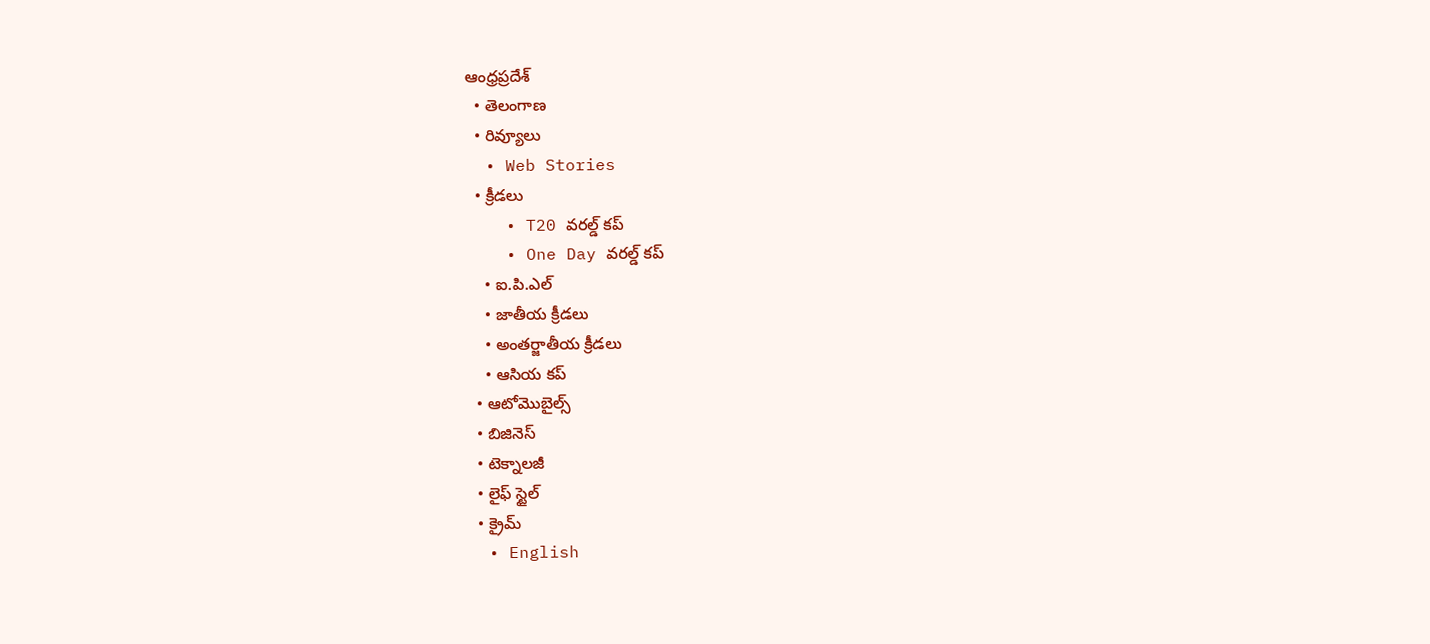ఆంధ్రప్రదేశ్
  • తెలంగాణ
  • రివ్యూలు
  • Web Stories
  • క్రీడలు
    • T20 వరల్డ్ కప్
    • One Day వరల్డ్ కప్
    • ఐ.పి.ఎల్
    • జాతీయ క్రీడలు
    • అంతర్జాతీయ క్రీడలు
    • ఆసియ కప్
  • ఆటోమొబైల్స్
  • బిజినెస్‌
  • టెక్నాలజీ
  • లైఫ్ స్టైల్
  • క్రైమ్
  • English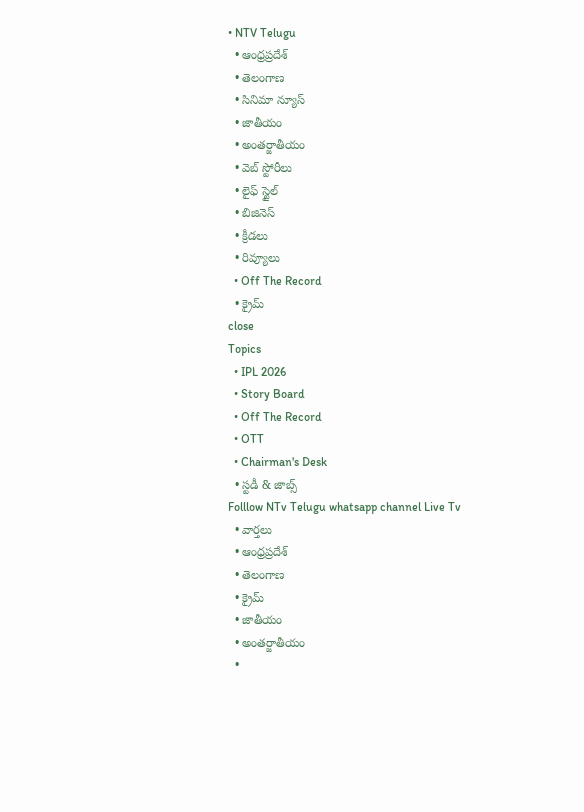• NTV Telugu
  • ఆంధ్రప్రదేశ్
  • తెలంగాణ
  • సినిమా న్యూస్
  • జాతీయం
  • అంతర్జాతీయం
  • వెబ్ స్టోరీలు
  • లైఫ్ స్టైల్
  • బిజినెస్‌
  • క్రీడలు
  • రివ్యూలు
  • Off The Record
  • క్రైమ్
close
Topics
  • IPL 2026
  • Story Board
  • Off The Record
  • OTT
  • Chairman's Desk
  • స్టడీ & జాబ్స్
Folllow NTv Telugu whatsapp channel Live Tv
  • వార్తలు
  • ఆంధ్రప్రదేశ్
  • తెలంగాణ
  • క్రైమ్
  • జాతీయం
  • అంతర్జాతీయం
  •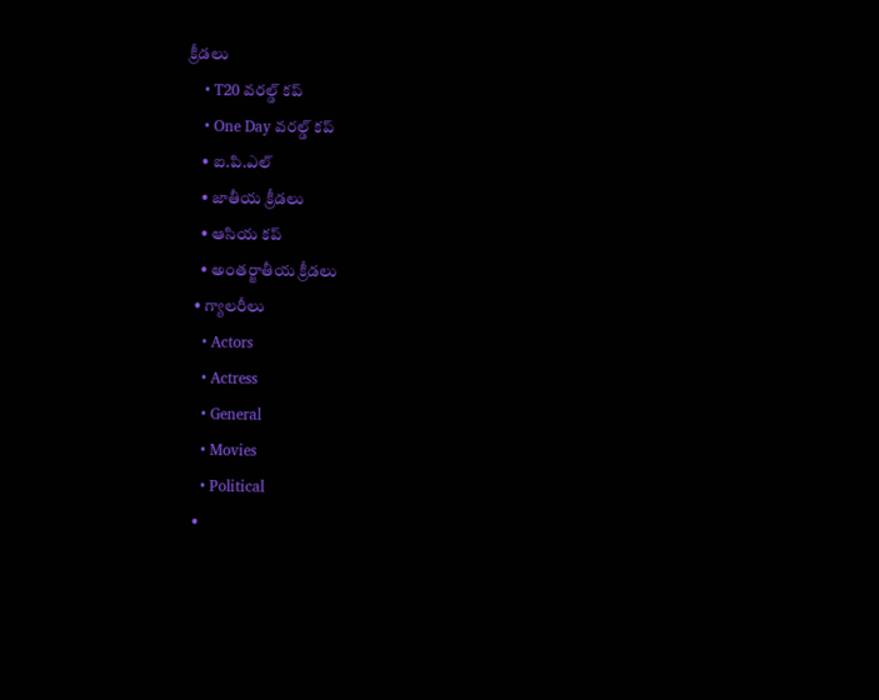క్రీడలు
    • T20 వరల్డ్ కప్
    • One Day వరల్డ్ కప్
    • ఐ.పి.ఎల్
    • జాతీయ క్రీడలు
    • ఆసియ కప్
    • అంతర్జాతీయ క్రీడలు
  • గ్యాలరీలు
    • Actors
    • Actress
    • General
    • Movies
    • Political
  •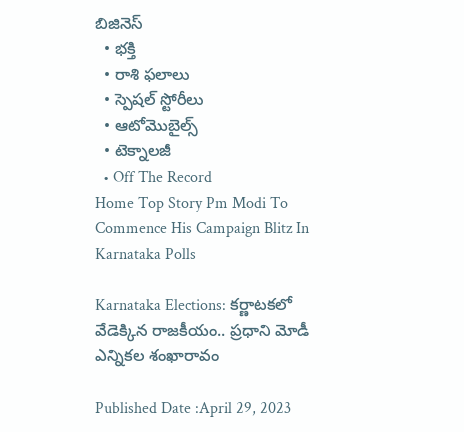బిజినెస్‌
  • భక్తి
  • రాశి ఫలాలు
  • స్పెషల్‌ స్టోరీలు
  • ఆటోమొబైల్స్
  • టెక్నాలజీ
  • Off The Record
Home Top Story Pm Modi To Commence His Campaign Blitz In Karnataka Polls

Karnataka Elections: కర్ణాటకలో వేడెక్కిన రాజకీయం.. ప్రధాని మోడీ ఎన్నికల శంఖారావం

Published Date :April 29, 2023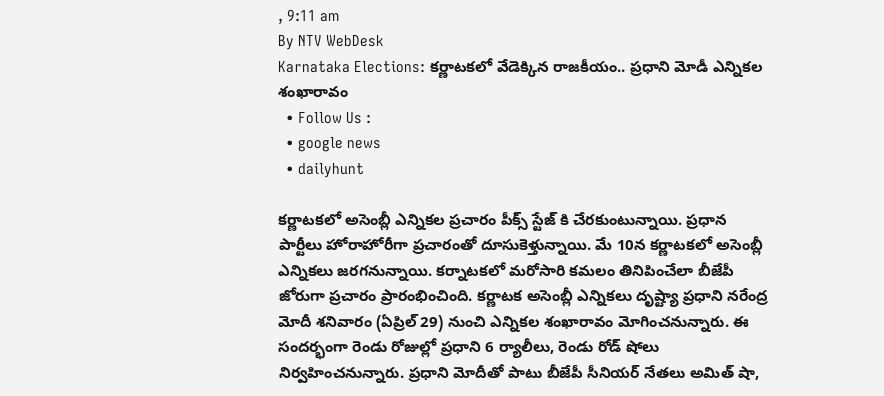, 9:11 am
By NTV WebDesk
Karnataka Elections: కర్ణాటకలో వేడెక్కిన రాజకీయం.. ప్రధాని మోడీ ఎన్నికల శంఖారావం
  • Follow Us :
  • google news
  • dailyhunt

కర్ణాటకలో అసెంబ్లీ ఎన్నికల ప్రచారం పీక్స్ స్టేజ్ కి చేరకుంటున్నాయి. ప్రధాన పార్టీలు హోరాహోరీగా ప్రచారంతో దూసుకెళ్తున్నాయి. మే 10న కర్ణాటకలో అసెంబ్లీ ఎన్నికలు జరగనున్నాయి. కర్నాటకలో మరోసారి కమలం తినిపించేలా బీజేపీ జోరుగా ప్రచారం ప్రారంభించింది. కర్ణాటక అసెంబ్లీ ఎన్నికలు దృష్ట్యా ప్రధాని నరేంద్ర మోదీ శనివారం (ఏప్రిల్ 29) నుంచి ఎన్నికల శంఖారావం మోగించనున్నారు. ఈ సందర్భంగా రెండు రోజుల్లో ప్రధాని 6 ర్యాలీలు, రెండు రోడ్ షోలు నిర్వహించనున్నారు. ప్రధాని మోదీతో పాటు బీజేపీ సీనియర్ నేతలు అమిత్ షా,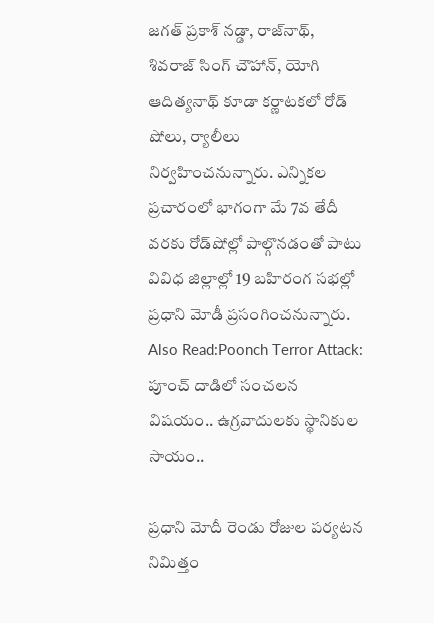జగత్ ప్రకాశ్ నడ్డా, రాజ్‌నాథ్, శివరాజ్ సింగ్ చౌహాన్, యోగి ఆదిత్యనాథ్ కూడా కర్ణాటకలో రోడ్ షోలు, ర్యాలీలు నిర్వహించనున్నారు. ఎన్నికల ప్రచారంలో భాగంగా మే 7వ తేదీ వరకు రోడ్‌షోల్లో పాల్గొనడంతో పాటు వివిధ జిల్లాల్లో 19 బహిరంగ సభల్లో ప్రధాని మోడీ ప్రసంగించనున్నారు.
Also Read:Poonch Terror Attack: పూంచ్ దాడిలో సంచలన విషయం.. ఉగ్రవాదులకు స్థానికుల సాయం..

ప్రధాని మోదీ రెండు రోజుల పర్యటన నిమిత్తం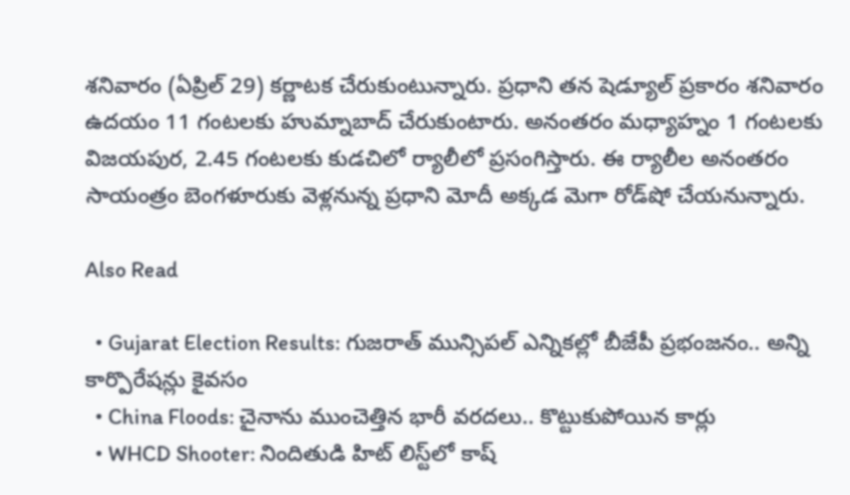శనివారం (ఏప్రిల్ 29) కర్ణాటక చేరుకుంటున్నారు. ప్రధాని తన షెడ్యూల్ ప్రకారం శనివారం ఉదయం 11 గంటలకు హుమ్నాబాద్ చేరుకుంటారు. అనంతరం మధ్యాహ్నం 1 గంటలకు విజయపుర, 2.45 గంటలకు కుడచిలో ర్యాలీలో ప్రసంగిస్తారు. ఈ ర్యాలీల అనంతరం సాయంత్రం బెంగళూరుకు వెళ్లనున్న ప్రధాని మోదీ అక్కడ మెగా రోడ్‌షో చేయనున్నారు.

Also Read

  • Gujarat Election Results: గుజరాత్ మున్సిపల్ ఎన్నికల్లో బీజేపీ ప్రభంజనం.. అన్ని కార్పొరేషన్లు కైవసం
  • China Floods: చైనాను ముంచెత్తిన భారీ వరదలు.. కొట్టుకుపోయిన కార్లు
  • WHCD Shooter: నిందితుడి హిట్ లిస్ట్‌లో కాష్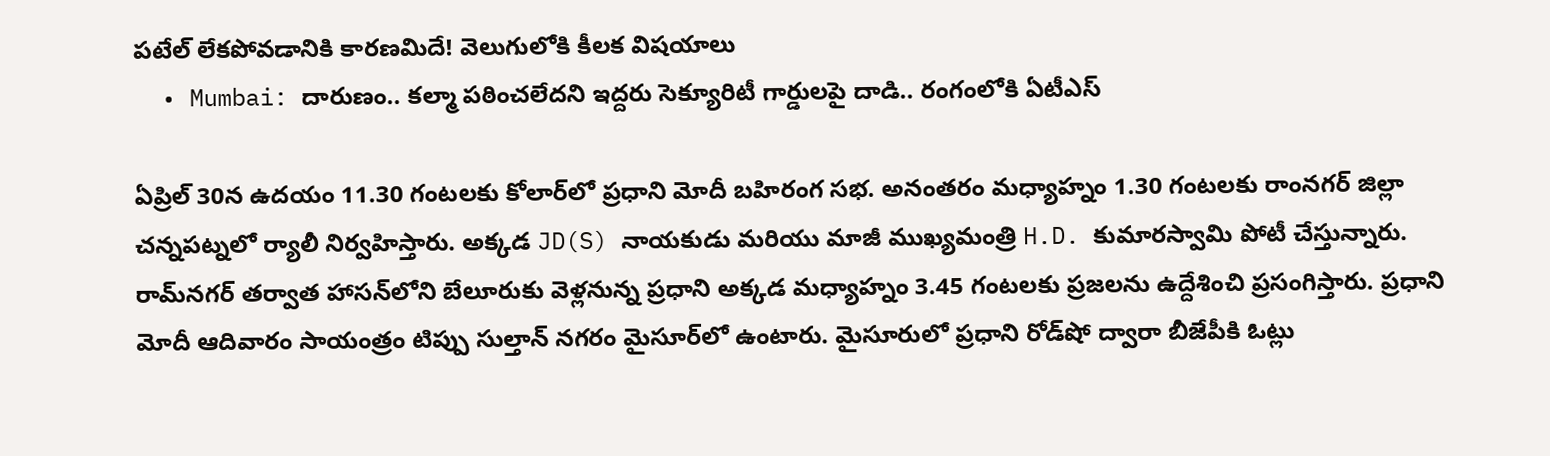పటేల్ లేకపోవడానికి కారణమిదే! వెలుగులోకి కీలక విషయాలు
  • Mumbai: దారుణం.. కల్మా పఠించలేదని ఇద్దరు సెక్యూరిటీ గార్డులపై దాడి.. రంగంలోకి ఏటీఎస్

ఏప్రిల్ 30న ఉదయం 11.30 గంటలకు కోలార్‌లో ప్రధాని మోదీ బహిరంగ సభ. అనంతరం మధ్యాహ్నం 1.30 గంటలకు రాంనగర్ జిల్లా చన్నపట్నలో ర్యాలీ నిర్వహిస్తారు. అక్కడ JD(S) నాయకుడు మరియు మాజీ ముఖ్యమంత్రి H.D. కుమారస్వామి పోటీ చేస్తున్నారు. రామ్‌నగర్‌ తర్వాత హాసన్‌లోని బేలూరుకు వెళ్లనున్న ప్రధాని అక్కడ మధ్యాహ్నం 3.45 గంటలకు ప్రజలను ఉద్దేశించి ప్రసంగిస్తారు. ప్రధాని మోదీ ఆదివారం సాయంత్రం టిప్పు సుల్తాన్ నగరం మైసూర్‌లో ఉంటారు. మైసూరులో ప్రధాని రోడ్‌షో ద్వారా బీజేపీకి ఓట్లు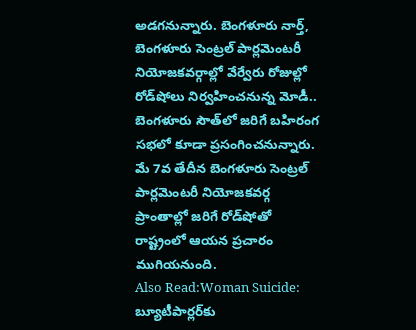అడగనున్నారు. బెంగళూరు నార్త్, బెంగళూరు సెంట్రల్ పార్లమెంటరీ నియోజకవర్గాల్లో వేర్వేరు రోజుల్లో రోడ్‌షోలు నిర్వహించనున్న మోడీ.. బెంగళూరు సౌత్‌లో జరిగే బహిరంగ సభలో కూడా ప్రసంగించనున్నారు. మే 7వ తేదీన బెంగళూరు సెంట్రల్ పార్లమెంటరీ నియోజకవర్గ ప్రాంతాల్లో జరిగే రోడ్‌షోతో రాష్ట్రంలో ఆయన ప్రచారం ముగియనుంది.
Also Read:Woman Suicide: బ్యూటీపార్లర్‌కు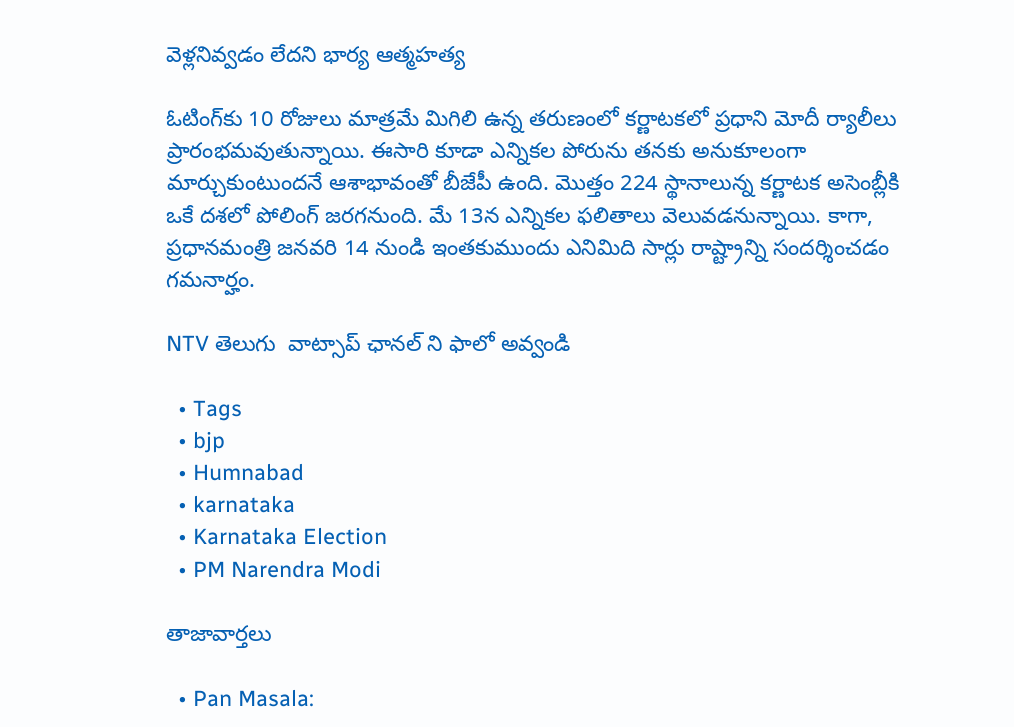వెళ్లనివ్వడం లేదని భార్య ఆత్మహత్య

ఓటింగ్‌కు 10 రోజులు మాత్రమే మిగిలి ఉన్న తరుణంలో కర్ణాటకలో ప్రధాని మోదీ ర్యాలీలు ప్రారంభమవుతున్నాయి. ఈసారి కూడా ఎన్నికల పోరును తనకు అనుకూలంగా మార్చుకుంటుందనే ఆశాభావంతో బీజేపీ ఉంది. మొత్తం 224 స్థానాలున్న కర్ణాటక అసెంబ్లీకి ఒకే దశలో పోలింగ్ జరగనుంది. మే 13న ఎన్నికల ఫలితాలు వెలువడనున్నాయి. కాగా, ప్రధానమంత్రి జనవరి 14 నుండి ఇంతకుముందు ఎనిమిది సార్లు రాష్ట్రాన్ని సందర్శించడం గమనార్హం.

NTV తెలుగు  వాట్సాప్ ఛానల్ ని ఫాలో అవ్వండి

  • Tags
  • bjp
  • Humnabad
  • karnataka
  • Karnataka Election
  • PM Narendra Modi

తాజావార్తలు

  • Pan Masala: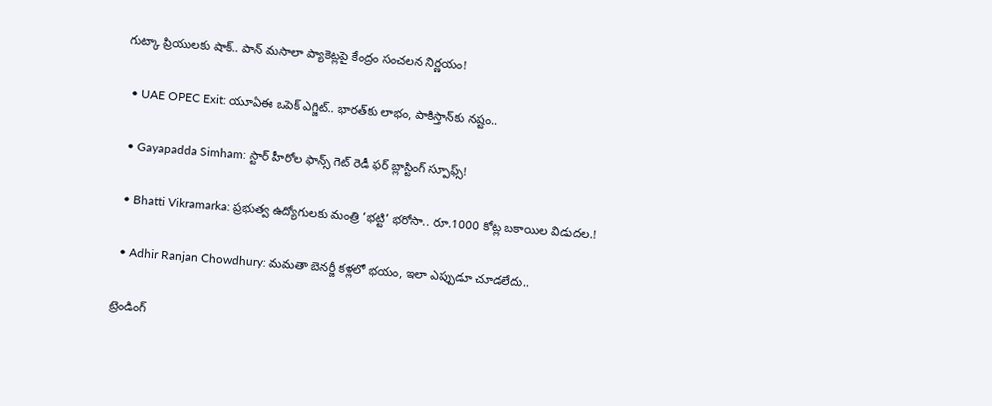గుట్కా ప్రియులకు షాక్.. పాన్ మసాలా ప్యాకెట్లపై కేంద్రం సంచలన నిర్ణయం!

  • UAE OPEC Exit: యూఏఈ ఒపెక్ ఎగ్జిట్.. భారత్‌కు లాభం, పాకిస్తాన్‌కు నష్టం..

  • Gayapadda Simham: స్టార్ హీరోల ఫాన్స్ గెట్ రెడీ ఫర్ బ్లాస్టింగ్ స్పూఫ్స్!

  • Bhatti Vikramarka: ప్రభుత్వ ఉద్యోగులకు మంత్రి ‘భట్టి’ భరోసా.. రూ.1000 కోట్ల బకాయిల విడుదల.!

  • Adhir Ranjan Chowdhury: మమతా బెనర్జీ కళ్లలో భయం, ఇలా ఎప్పుడూ చూడలేదు..

ట్రెండింగ్‌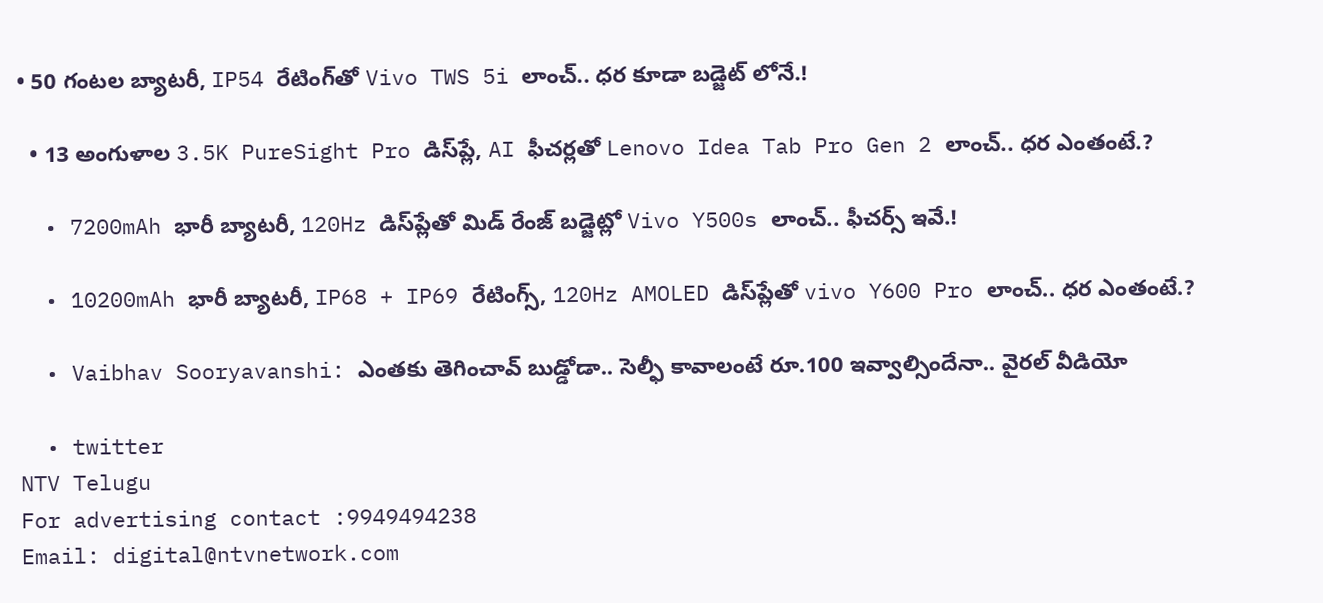• 50 గంటల బ్యాటరీ, IP54 రేటింగ్‌తో Vivo TWS 5i లాంచ్.. ధర కూడా బడ్జెట్ లోనే.!

  • 13 అంగుళాల 3.5K PureSight Pro డిస్‌ప్లే, AI ఫీచర్లతో Lenovo Idea Tab Pro Gen 2 లాంచ్.. ధర ఎంతంటే.?

  • 7200mAh భారీ బ్యాటరీ, 120Hz డిస్‌ప్లేతో మిడ్ రేంజ్ బడ్జెట్లో Vivo Y500s లాంచ్.. ఫీచర్స్ ఇవే.!

  • 10200mAh భారీ బ్యాటరీ, IP68 + IP69 రేటింగ్స్‌, 120Hz AMOLED డిస్‌ప్లేతో vivo Y600 Pro లాంచ్.. ధర ఎంతంటే.?

  • Vaibhav Sooryavanshi: ఎంతకు తెగించావ్ బుడ్డోడా.. సెల్ఫీ కావాలంటే రూ.100 ఇవ్వాల్సిందేనా.. వైరల్ వీడియో

  • twitter
NTV Telugu
For advertising contact :9949494238
Email: digital@ntvnetwork.com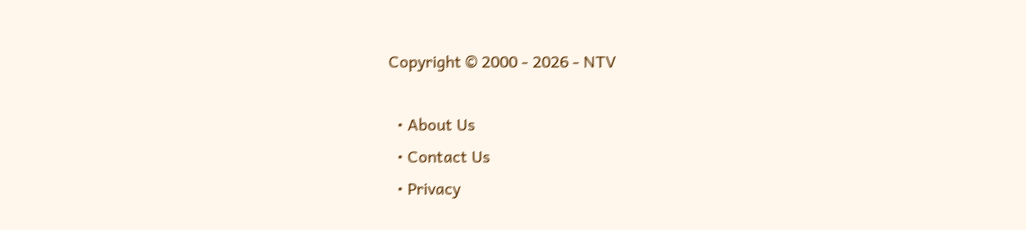Copyright © 2000 - 2026 - NTV

  • About Us
  • Contact Us
  • Privacy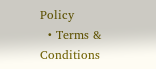Policy
  • Terms & Conditions